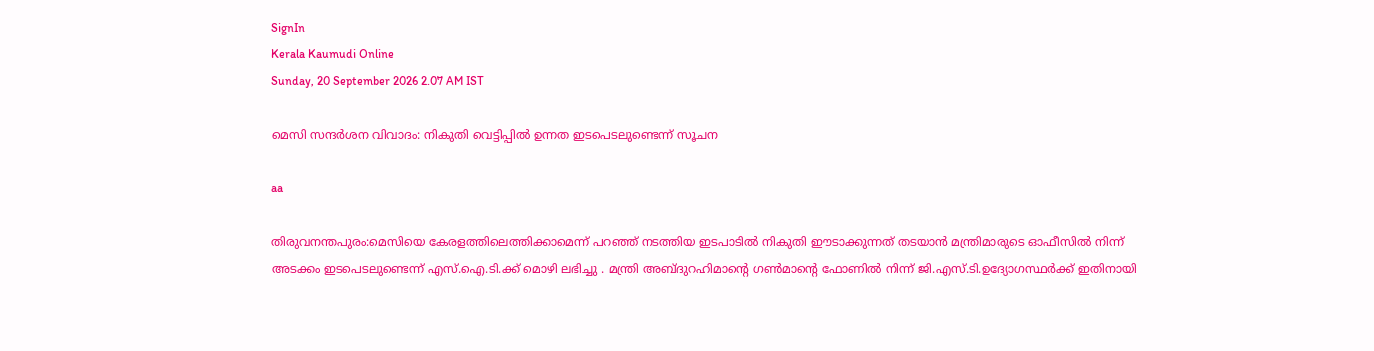SignIn
Kerala Kaumudi Online
Sunday, 20 September 2026 2.07 AM IST

മെസി സന്ദർശന വിവാദം: നികുതി വെട്ടിപ്പിൽ ഉന്നത ഇടപെടലുണ്ടെന്ന് സൂചന

aa

തിരുവനന്തപുരം:മെസിയെ കേരളത്തിലെത്തിക്കാമെന്ന് പറഞ്ഞ് നടത്തിയ ഇടപാടിൽ നികുതി ഈടാക്കുന്നത് തടയാൻ മന്ത്രിമാരുടെ ഓഫീസിൽ നിന്ന് അടക്കം ഇടപെടലുണ്ടെന്ന് എസ്.ഐ.ടി.ക്ക് മൊഴി ലഭിച്ചു . മന്ത്രി അബ്ദുറഹിമാന്റെ ഗൺമാന്റെ ഫോണിൽ നിന്ന് ജി.എസ്.ടി.ഉദ്യോഗസ്ഥർക്ക് ഇതിനായി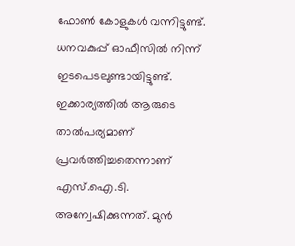ഫോൺ കോളുകൾ വന്നിട്ടുണ്ട്. ധനവകുപ്പ് ഓഫീസിൽ നിന്ന് ഇടപെടലുണ്ടായിട്ടുണ്ട്. ഇക്കാര്യത്തിൽ ആരുടെ താൽപര്യമാണ് പ്രവർത്തിച്ചതെന്നാണ് എസ്.ഐ.ടി. അന്വേഷിക്കുന്നത്. മുൻ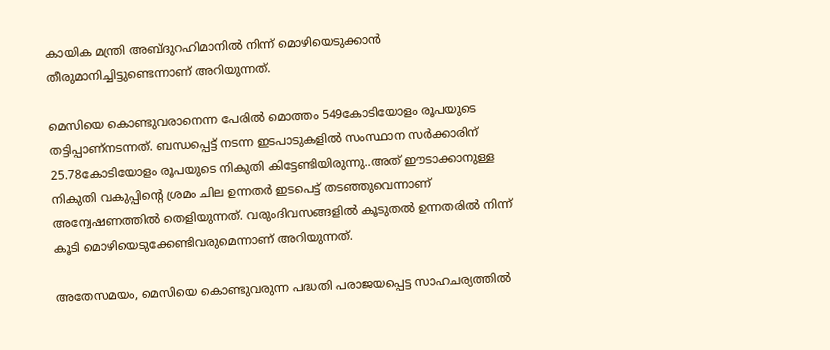കായിക മന്ത്രി അബ്ദുറഹിമാനിൽ നിന്ന് മൊഴിയെടുക്കാൻ തീരുമാനിച്ചിട്ടുണ്ടെന്നാണ് അറിയുന്നത്.

മെസിയെ കൊണ്ടുവരാനെന്ന പേരിൽ മൊത്തം 549കോടിയോളം രൂപയുടെ തട്ടിപ്പാണ്നടന്നത്. ബന്ധപ്പെട്ട് നടന്ന ഇടപാടുകളിൽ സംസ്ഥാന സർക്കാരിന് 25.78കോടിയോളം രൂപയുടെ നികുതി കിട്ടേണ്ടിയിരുന്നു..അത് ഈടാക്കാനുള്ള നികുതി വകുപ്പിന്റെ ശ്രമം ചില ഉന്നതർ ഇടപെട്ട് തടഞ്ഞുവെന്നാണ് അന്വേഷണത്തിൽ തെളിയുന്നത്. വരുംദിവസങ്ങളിൽ കൂടുതൽ ഉന്നതരിൽ നിന്ന് കൂടി മൊഴിയെടുക്കേണ്ടിവരുമെന്നാണ് അറിയുന്നത്.

അതേസമയം, മെസിയെ കൊണ്ടുവരുന്ന പദ്ധതി പരാജയപ്പെട്ട സാഹചര്യത്തിൽ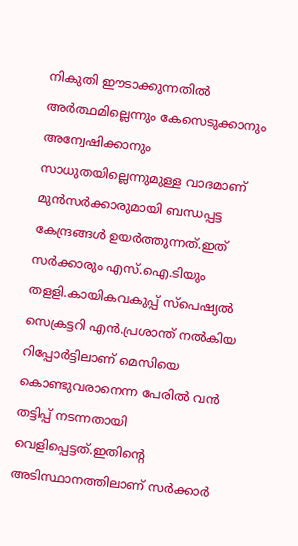നികുതി ഈടാക്കുന്നതിൽ അർത്ഥമില്ലെന്നും കേസെടുക്കാനും അന്വേഷിക്കാനും സാധുതയില്ലെന്നുമുള്ള വാദമാണ് മുൻസർക്കാരുമായി ബന്ധപ്പട്ട കേന്ദ്രങ്ങൾ ഉയർത്തുന്നത്.ഇത് സർക്കാരും എസ്.ഐ.ടിയും തളളി.കായികവകുപ്പ് സ്പെഷ്യൽ സെക്രട്ടറി എൻ.പ്രശാന്ത് നൽകിയ റിപ്പോർട്ടിലാണ് മെസിയെ കൊണ്ടുവരാനെന്ന പേരിൽ വൻ തട്ടിപ്പ് നടന്നതായി വെളിപ്പെട്ടത്.ഇതിന്റെ അടിസ്ഥാനത്തിലാണ് സർക്കാർ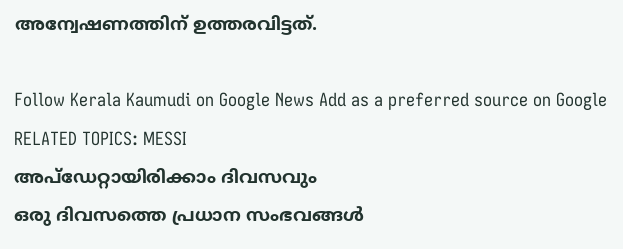അന്വേഷണത്തിന് ഉത്തരവിട്ടത്.

Follow Kerala Kaumudi on Google News Add as a preferred source on Google
RELATED TOPICS: MESSI
അപ്ഡേറ്റായിരിക്കാം ദിവസവും
ഒരു ദിവസത്തെ പ്രധാന സംഭവങ്ങൾ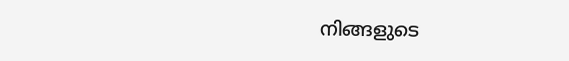നിങ്ങളുടെ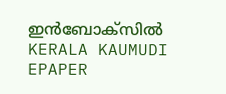ഇൻബോക്സിൽ
KERALA KAUMUDI EPAPER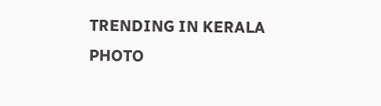TRENDING IN KERALA
PHOTO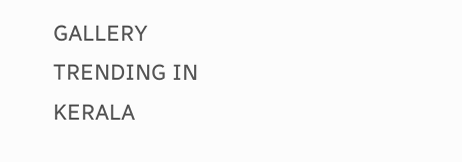GALLERY
TRENDING IN KERALA